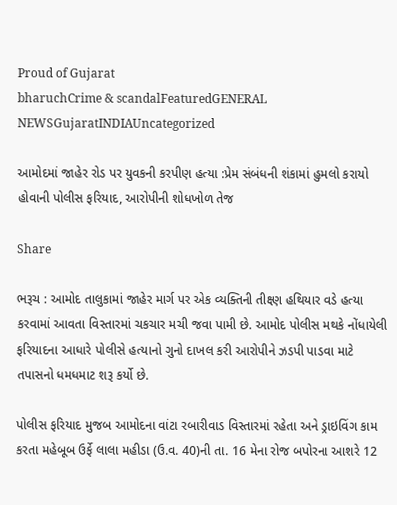Proud of Gujarat
bharuchCrime & scandalFeaturedGENERAL NEWSGujaratINDIAUncategorized

આમોદમાં જાહેર રોડ પર યુવકની કરપીણ હત્યા :પ્રેમ સંબંધની શંકામાં હુમલો કરાયો હોવાની પોલીસ ફરિયાદ, આરોપીની શોધખોળ તેજ

Share

ભરૂચ : આમોદ તાલુકામાં જાહેર માર્ગ પર એક વ્યક્તિની તીક્ષ્ણ હથિયાર વડે હત્યા કરવામાં આવતા વિસ્તારમાં ચકચાર મચી જવા પામી છે. આમોદ પોલીસ મથકે નોંધાયેલી ફરિયાદના આધારે પોલીસે હત્યાનો ગુનો દાખલ કરી આરોપીને ઝડપી પાડવા માટે તપાસનો ધમધમાટ શરૂ કર્યો છે.

પોલીસ ફરિયાદ મુજબ આમોદના વાંટા રબારીવાડ વિસ્તારમાં રહેતા અને ડ્રાઇવિંગ કામ કરતા મહેબૂબ ઉર્ફે લાલા મહીડા (ઉ.વ. 40)ની તા. 16 મેના રોજ બપોરના આશરે 12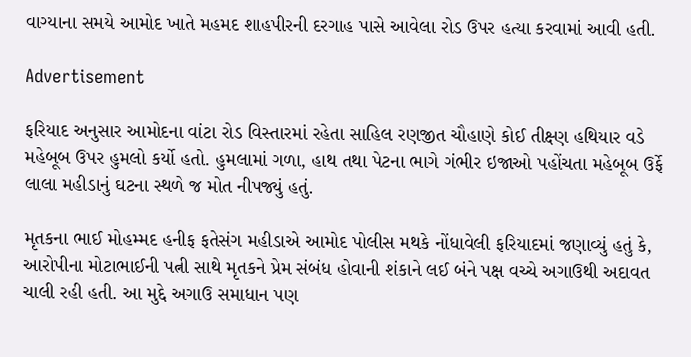વાગ્યાના સમયે આમોદ ખાતે મહમદ શાહપીરની દરગાહ પાસે આવેલા રોડ ઉપર હત્યા કરવામાં આવી હતી.

Advertisement

ફરિયાદ અનુસાર આમોદના વાંટા રોડ વિસ્તારમાં રહેતા સાહિલ રણજીત ચૌહાણે કોઈ તીક્ષ્ણ હથિયાર વડે મહેબૂબ ઉપર હુમલો કર્યો હતો. હુમલામાં ગળા, હાથ તથા પેટના ભાગે ગંભીર ઇજાઓ પહોંચતા મહેબૂબ ઉર્ફે લાલા મહીડાનું ઘટના સ્થળે જ મોત નીપજ્યું હતું.

મૃતકના ભાઈ મોહમ્મદ હનીફ ફતેસંગ મહીડાએ આમોદ પોલીસ મથકે નોંધાવેલી ફરિયાદમાં જણાવ્યું હતું કે, આરોપીના મોટાભાઈની પત્ની સાથે મૃતકને પ્રેમ સંબંધ હોવાની શંકાને લઈ બંને પક્ષ વચ્ચે અગાઉથી અદાવત ચાલી રહી હતી. આ મુદ્દે અગાઉ સમાધાન પણ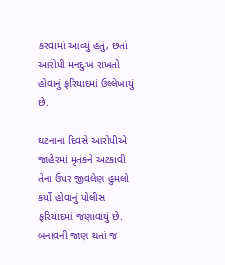કરવામાં આવ્યું હતું, છતાં આરોપી મનદુઃખ રાખતો હોવાનું ફરિયાદમાં ઉલ્લેખાયું છે.

ઘટનાના દિવસે આરોપીએ જાહેરમાં મૃતકને અટકાવી તેના ઉપર જીવલેણ હુમલો કર્યો હોવાનું પોલીસ ફરિયાદમાં જણાવાયું છે. બનાવની જાણ થતાં જ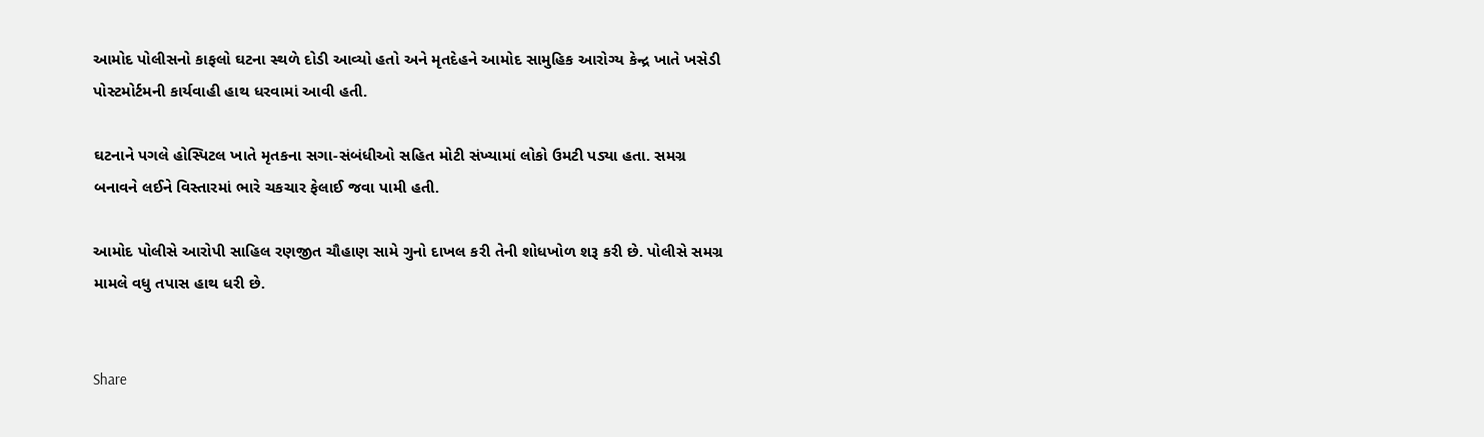આમોદ પોલીસનો કાફલો ઘટના સ્થળે દોડી આવ્યો હતો અને મૃતદેહને આમોદ સામુહિક આરોગ્ય કેન્દ્ર ખાતે ખસેડી પોસ્ટમોર્ટમની કાર્યવાહી હાથ ધરવામાં આવી હતી.

ઘટનાને પગલે હોસ્પિટલ ખાતે મૃતકના સગા-સંબંધીઓ સહિત મોટી સંખ્યામાં લોકો ઉમટી પડ્યા હતા. સમગ્ર બનાવને લઈને વિસ્તારમાં ભારે ચકચાર ફેલાઈ જવા પામી હતી.

આમોદ પોલીસે આરોપી સાહિલ રણજીત ચૌહાણ સામે ગુનો દાખલ કરી તેની શોધખોળ શરૂ કરી છે. પોલીસે સમગ્ર મામલે વધુ તપાસ હાથ ધરી છે.


Share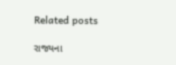Related posts

રાજ્યના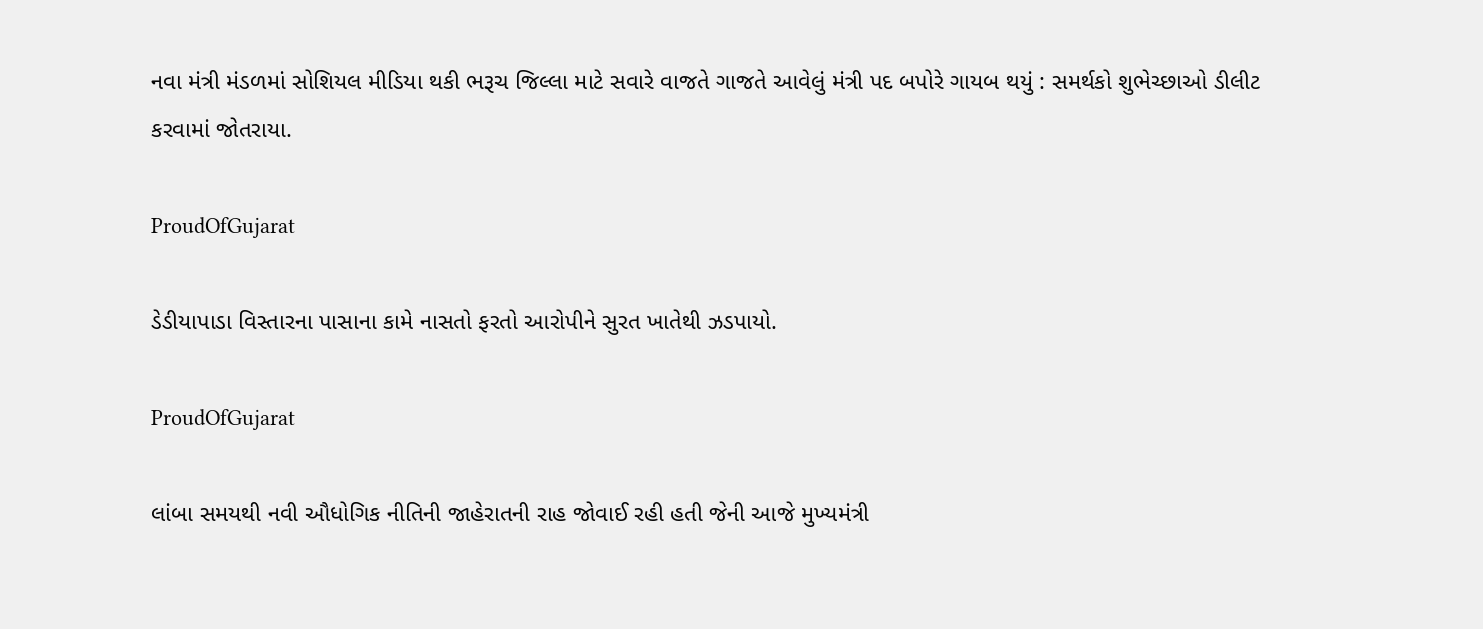નવા મંત્રી મંડળમાં સોશિયલ મીડિયા થકી ભરૂચ જિલ્લા માટે સવારે વાજતે ગાજતે આવેલું મંત્રી પદ બપોરે ગાયબ થયું : સમર્થકો શુભેચ્છાઓ ડીલીટ કરવામાં જોતરાયા.

ProudOfGujarat

ડેડીયાપાડા વિસ્તારના પાસાના કામે નાસતો ફરતો આરોપીને સુરત ખાતેથી ઝડપાયો.

ProudOfGujarat

લાંબા સમયથી નવી ઔધોગિક નીતિની જાહેરાતની રાહ જોવાઈ રહી હતી જેની આજે મુખ્યમંત્રી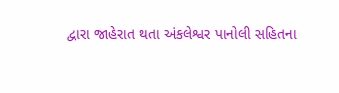દ્વારા જાહેરાત થતા અંકલેશ્વર પાનોલી સહિતના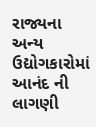રાજ્યના અન્ય ઉદ્યોગકારોમાં આનંદ ની લાગણી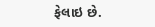ફેલાઇ છે.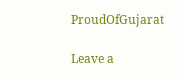ProudOfGujarat

Leave a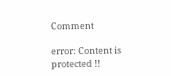Comment

error: Content is protected !!